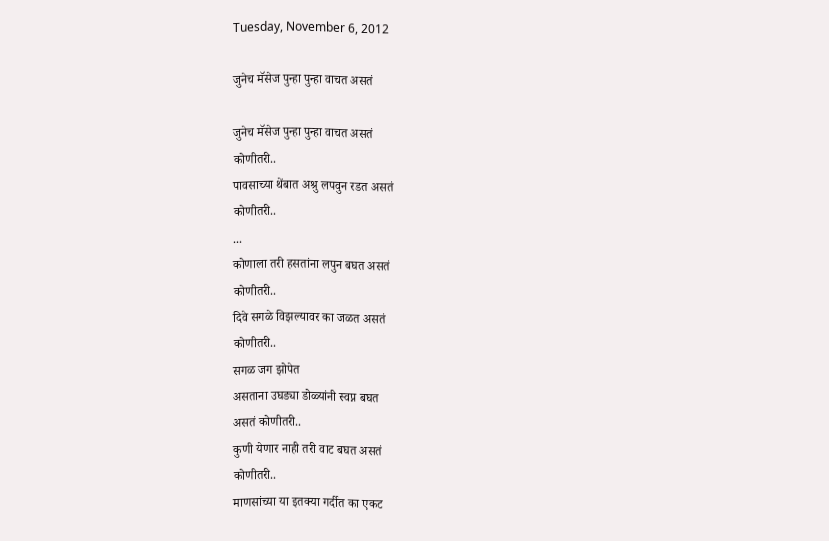Tuesday, November 6, 2012

जुनेच मॅसेज पुन्हा पुन्हा वाचत असतं

जुनेच मॅसेज पुन्हा पुन्हा वाचत असतं
कोणीतरी..
पावसाच्या थेंबात अश्रु लपवुन रडत असतं
कोणीतरी..
...
कोणाला तरी हसतांना लपुन बघत असतं
कोणीतरी..
दिवे सगळे विझल्यावर का जळत असतं
कोणीतरी..
सगळ जग झोपेत
असताना उघड्या डोळ्यांनी स्वप्न बघत
असतं कोणीतरी..
कुणी येणार नाही तरी वाट बघत असतं
कोणीतरी..
माणसांच्या या इतक्या गर्दीत का एकट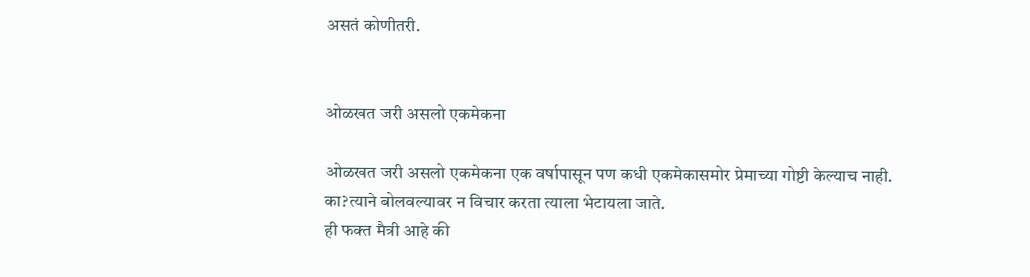असतं कोणीतरी.


ओळखत जरी असलो एकमेकना

ओळखत जरी असलो एकमेकना एक वर्षापासून पण कधी एकमेकासमोर प्रेमाच्या गोष्टी केल्याच नाही.
का?त्याने बोलवल्यावर न विचार करता त्याला भेटायला जाते.
ही फक्त मैत्री आहे की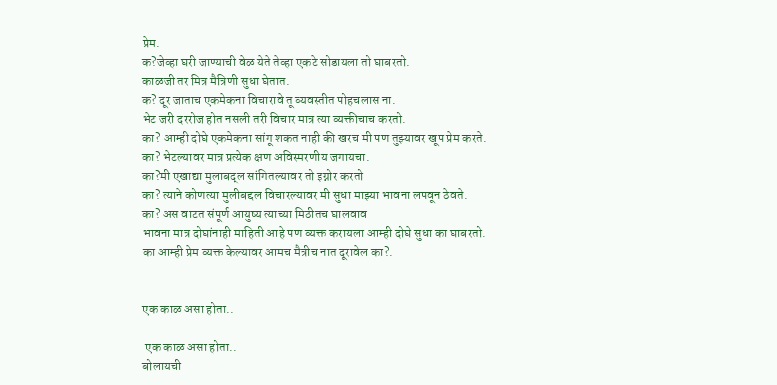प्रेम.
क?जेव्हा घरी जाण्याची वेळ येते तेव्हा एकटे सोडायला तो घाबरतो.
काळजी तर मित्र मैत्रिणी सुधा घेतात.
क? दूर जाताच एकमेकना विचारावे तू व्यवस्तीत पोहचलास ना.
भेट जरी दररोज होत नसली तरी विचार मात्र त्या व्यक्तीचाच करतो.
का? आम्ही दोघे एकमेकना सांगू शकत नाही की खरच मी पण तुझ्यावर खूप प्रेम करते.
का? भेटल्यावर मात्र प्रत्येक क्षण अविस्मरणीय जगायचा.
का?मी एखाद्या मुलाबद्ल सांगितल्यावर तो इग्नोर करतो
का? त्याने कोणत्या मुलीबद्दल विचारल्यावर मी सुधा माझ्या भावना लपवून ठेवते.
का? अस वाटत संपूर्ण आयुष्य त्याच्या मिठीतच घालवाव
भावना मात्र दोघांनाही माहिती आहे पण व्यक्त करायला आम्ही दोघे सुधा का घाबरतो.
का आम्ही प्रेम व्यक्त केल्यावर आमच मैत्रीच नात दूरावेल का?.


एक काळ असा होता..

 एक काळ असा होता..
बोलायची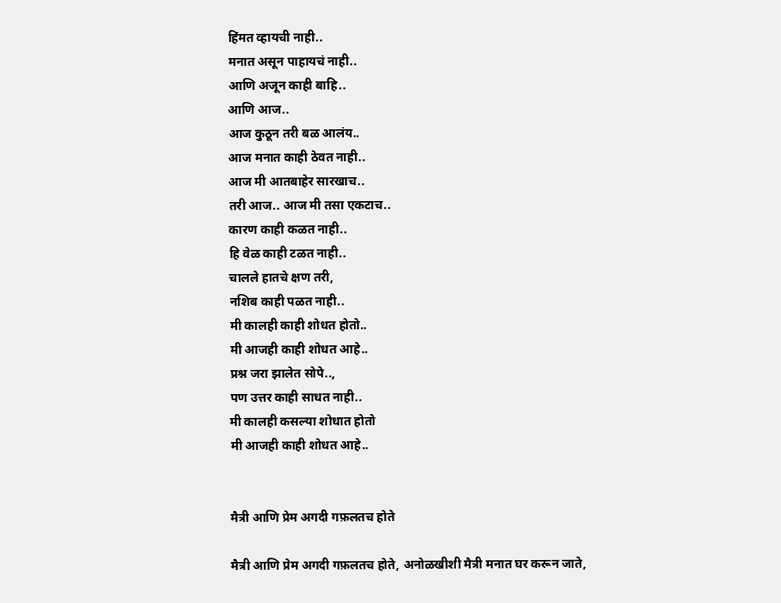हिंमत व्हायची नाही..
मनात असून पाहायचं नाही..
आणि अजून काही बाहि..
आणि आज..
आज कुठून तरी बळ आलंय..
आज मनात काही ठेवत नाही..
आज मी आतबाहेर सारखाच..
तरी आज.. आज मी तसा एकटाच..
कारण काही कळत नाही..
हि वेळ काही टळत नाही..
चालले हातचे क्षण तरी,
नशिब काही पळत नाही..
मी कालही काही शोधत होतो..
मी आजही काही शोधत आहे..
प्रश्न जरा झालेत सोपे..,
पण उत्तर काही साधत नाही..
मी कालही कसल्या शोधात होतो
मी आजही काही शोधत आहे..


मैत्री आणि प्रेम अगदी गफ़लतच होते

मैत्री आणि प्रेम अगदी गफ़लतच होते, अनोळखीशी मैत्री मनात घर करून जाते,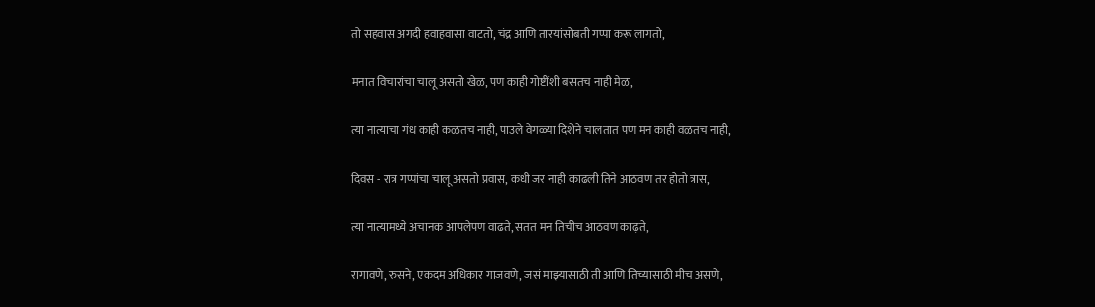तो सहवास अगदी हवाहवासा वाटतो, चंद्र आणि तारयांसोबती गप्पा करू लागतो,

मनात विचारांचा चालू असतो खेळ, पण काही गोष्टींशी बसतच नाही मेळ,

त्या नात्याचा गंध काही कळतच नाही, पाउले वेगळ्या दिशेने चालतात पण मन काही वळतच नाही,

दिवस - रात्र गप्पांचा चालू असतो प्रवास, कधी जर नाही काढली तिने आठवण तर होतो त्रास,

त्या नात्यामध्ये अचानक आपलेपण वाढते, सतत मन तिचीच आठवण काढ़ते,

रागावणे, रुसने, एकदम अधिकार गाजवणे, जसं माझ्यासाठी ती आणि तिच्यासाठी मीच असणे,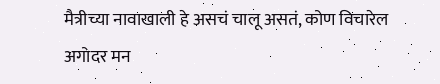मैत्रीच्या नावाखाली हे असचं चालू असतं, कोण विचारेल अगोदर मन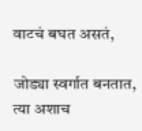वाटचं बघत असतं,

जोड्या स्वर्गात बनतात, त्या अशाच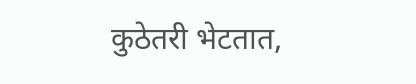कुठेतरी भेटतात,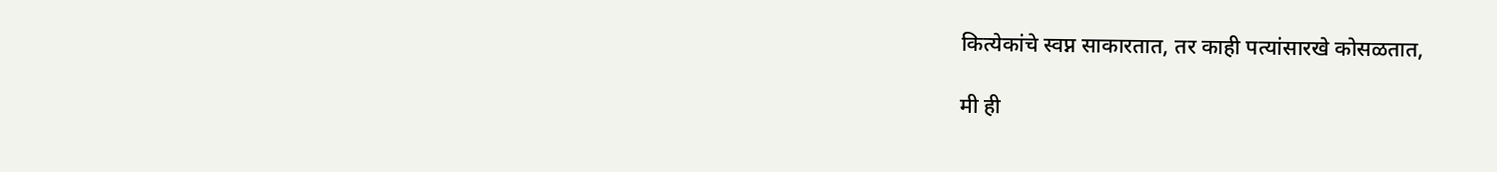कित्येकांचे स्वप्न साकारतात, तर काही पत्यांसारखे कोसळतात,

मी ही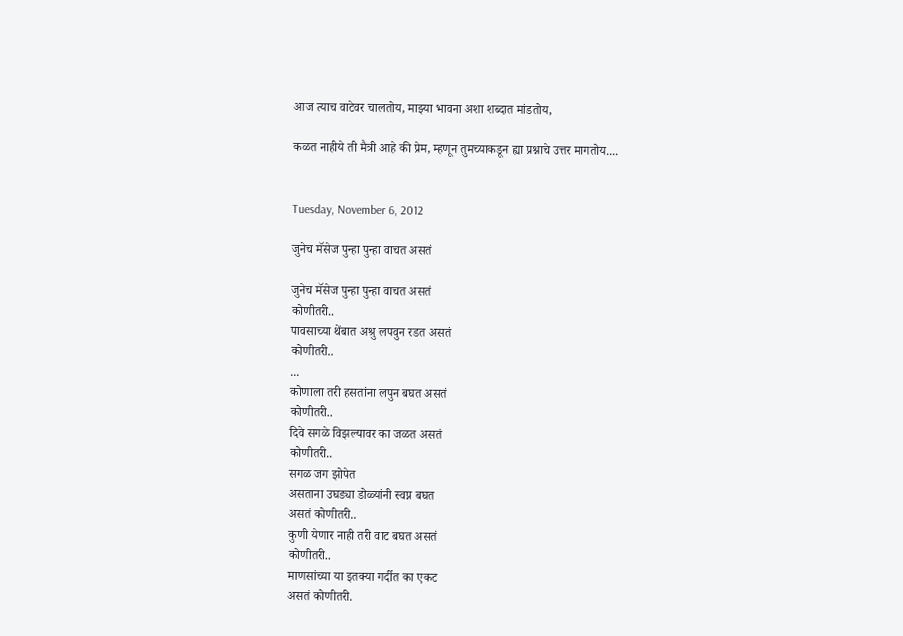आज त्याच वाटेवर चालतोय, माझ्या भावना अशा शब्दात मांडतोय,

कळत नाहीये ती मैत्री आहे की प्रेम, म्हणून तुमच्याकडून ह्या प्रश्नाचे उत्तर मागतोय....


Tuesday, November 6, 2012

जुनेच मॅसेज पुन्हा पुन्हा वाचत असतं

जुनेच मॅसेज पुन्हा पुन्हा वाचत असतं
कोणीतरी..
पावसाच्या थेंबात अश्रु लपवुन रडत असतं
कोणीतरी..
...
कोणाला तरी हसतांना लपुन बघत असतं
कोणीतरी..
दिवे सगळे विझल्यावर का जळत असतं
कोणीतरी..
सगळ जग झोपेत
असताना उघड्या डोळ्यांनी स्वप्न बघत
असतं कोणीतरी..
कुणी येणार नाही तरी वाट बघत असतं
कोणीतरी..
माणसांच्या या इतक्या गर्दीत का एकट
असतं कोणीतरी.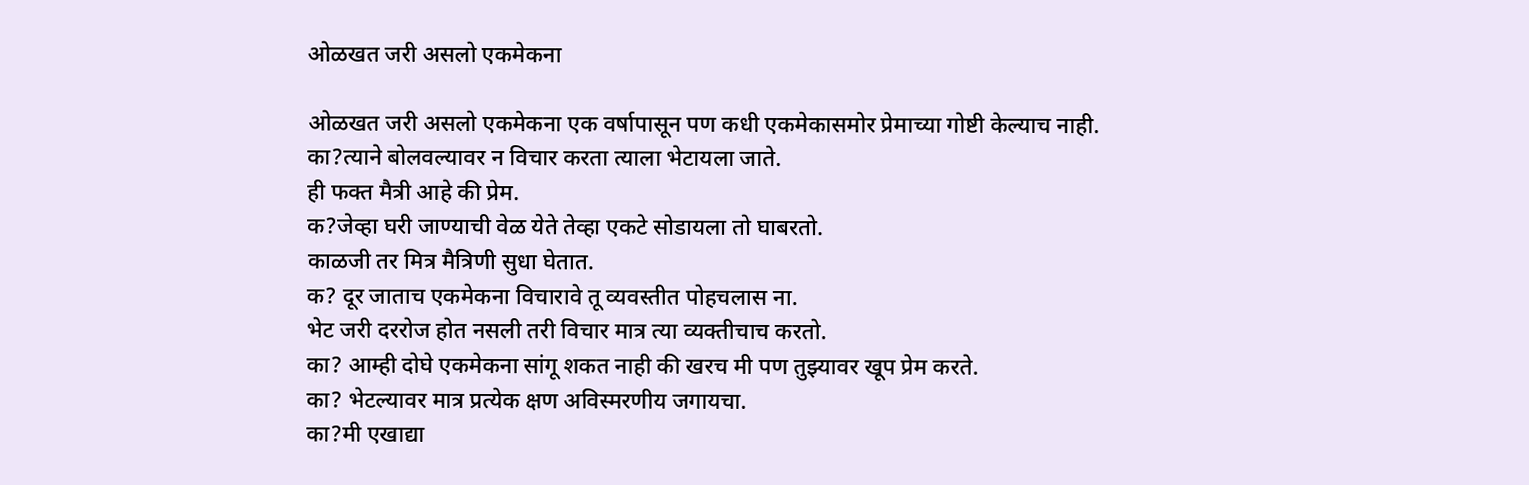ओळखत जरी असलो एकमेकना

ओळखत जरी असलो एकमेकना एक वर्षापासून पण कधी एकमेकासमोर प्रेमाच्या गोष्टी केल्याच नाही.
का?त्याने बोलवल्यावर न विचार करता त्याला भेटायला जाते.
ही फक्त मैत्री आहे की प्रेम.
क?जेव्हा घरी जाण्याची वेळ येते तेव्हा एकटे सोडायला तो घाबरतो.
काळजी तर मित्र मैत्रिणी सुधा घेतात.
क? दूर जाताच एकमेकना विचारावे तू व्यवस्तीत पोहचलास ना.
भेट जरी दररोज होत नसली तरी विचार मात्र त्या व्यक्तीचाच करतो.
का? आम्ही दोघे एकमेकना सांगू शकत नाही की खरच मी पण तुझ्यावर खूप प्रेम करते.
का? भेटल्यावर मात्र प्रत्येक क्षण अविस्मरणीय जगायचा.
का?मी एखाद्या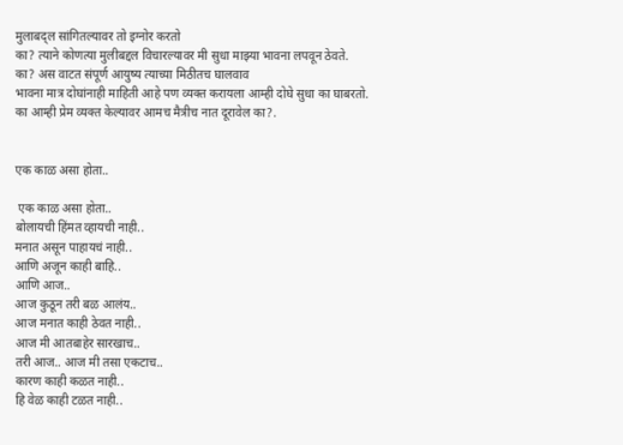मुलाबद्ल सांगितल्यावर तो इग्नोर करतो
का? त्याने कोणत्या मुलीबद्दल विचारल्यावर मी सुधा माझ्या भावना लपवून ठेवते.
का? अस वाटत संपूर्ण आयुष्य त्याच्या मिठीतच घालवाव
भावना मात्र दोघांनाही माहिती आहे पण व्यक्त करायला आम्ही दोघे सुधा का घाबरतो.
का आम्ही प्रेम व्यक्त केल्यावर आमच मैत्रीच नात दूरावेल का?.


एक काळ असा होता..

 एक काळ असा होता..
बोलायची हिंमत व्हायची नाही..
मनात असून पाहायचं नाही..
आणि अजून काही बाहि..
आणि आज..
आज कुठून तरी बळ आलंय..
आज मनात काही ठेवत नाही..
आज मी आतबाहेर सारखाच..
तरी आज.. आज मी तसा एकटाच..
कारण काही कळत नाही..
हि वेळ काही टळत नाही..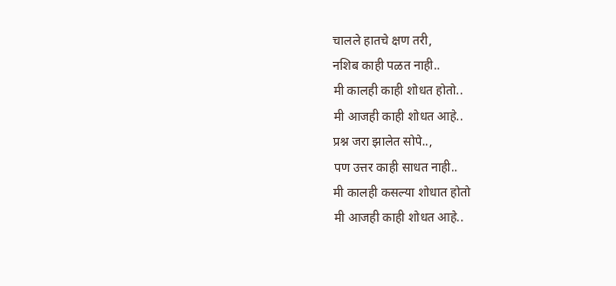चालले हातचे क्षण तरी,
नशिब काही पळत नाही..
मी कालही काही शोधत होतो..
मी आजही काही शोधत आहे..
प्रश्न जरा झालेत सोपे..,
पण उत्तर काही साधत नाही..
मी कालही कसल्या शोधात होतो
मी आजही काही शोधत आहे..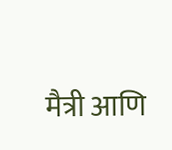मैत्री आणि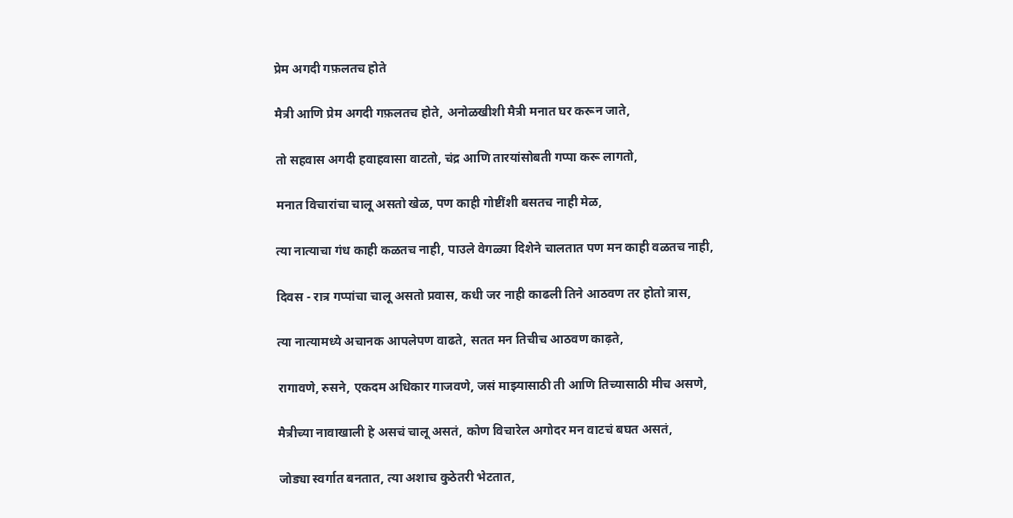प्रेम अगदी गफ़लतच होते

मैत्री आणि प्रेम अगदी गफ़लतच होते, अनोळखीशी मैत्री मनात घर करून जाते,

तो सहवास अगदी हवाहवासा वाटतो, चंद्र आणि तारयांसोबती गप्पा करू लागतो,

मनात विचारांचा चालू असतो खेळ, पण काही गोष्टींशी बसतच नाही मेळ,

त्या नात्याचा गंध काही कळतच नाही, पाउले वेगळ्या दिशेने चालतात पण मन काही वळतच नाही,

दिवस - रात्र गप्पांचा चालू असतो प्रवास, कधी जर नाही काढली तिने आठवण तर होतो त्रास,

त्या नात्यामध्ये अचानक आपलेपण वाढते, सतत मन तिचीच आठवण काढ़ते,

रागावणे, रुसने, एकदम अधिकार गाजवणे, जसं माझ्यासाठी ती आणि तिच्यासाठी मीच असणे,

मैत्रीच्या नावाखाली हे असचं चालू असतं, कोण विचारेल अगोदर मन वाटचं बघत असतं,

जोड्या स्वर्गात बनतात, त्या अशाच कुठेतरी भेटतात,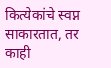कित्येकांचे स्वप्न साकारतात, तर काही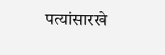पत्यांसारखे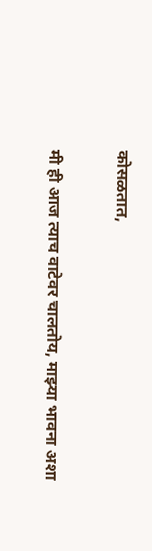कोसळतात,

मी ही आज त्याच वाटेवर चालतोय, माझ्या भावना अशा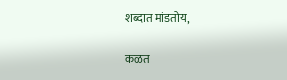शब्दात मांडतोय,

कळत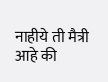नाहीये ती मैत्री आहे की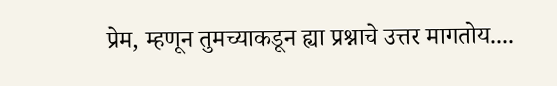प्रेम, म्हणून तुमच्याकडून ह्या प्रश्नाचे उत्तर मागतोय....